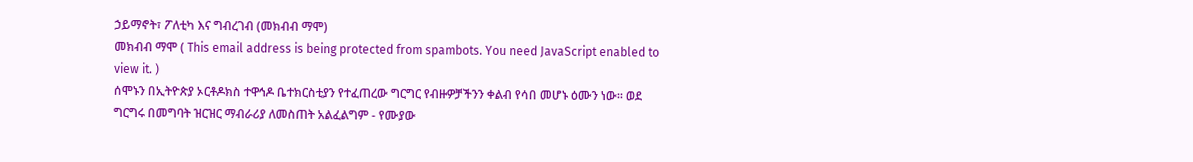ኃይማኖት፣ ፖለቲካ እና ግብረገብ (መክብብ ማሞ)
መክብብ ማሞ ( This email address is being protected from spambots. You need JavaScript enabled to view it. )
ሰሞኑን በኢትዮጵያ ኦርቶዶክስ ተዋኅዶ ቤተክርስቲያን የተፈጠረው ግርግር የብዙዎቻችንን ቀልብ የሳበ መሆኑ ዕሙን ነው። ወደ ግርግሩ በመግባት ዝርዝር ማብራሪያ ለመስጠት አልፈልግም - የሙያው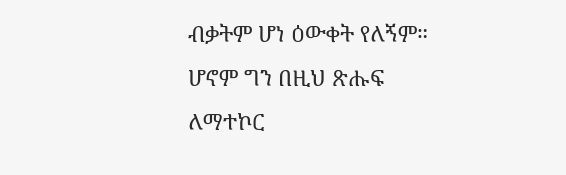ብቃትም ሆነ ዕውቀት የለኝም። ሆኖም ግን በዚህ ጽሑፍ ለማተኮር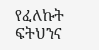የፈለኩት ፍትህንና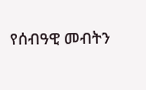የሰብዓዊ መብትን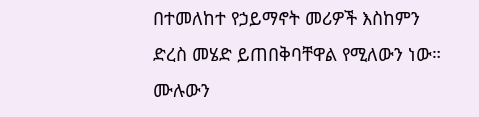በተመለከተ የኃይማኖት መሪዎች እስከምን ድረስ መሄድ ይጠበቅባቸዋል የሚለውን ነው።
ሙሉውን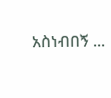አስነብበኝ ...